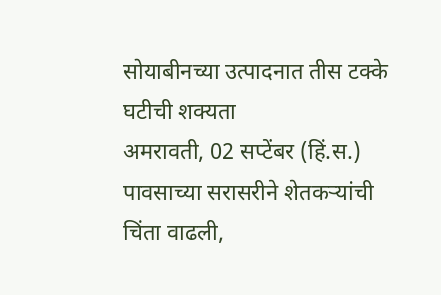सोयाबीनच्या उत्पादनात तीस टक्के घटीची शक्यता
अमरावती, 02 सप्टेंबर (हिं.स.) पावसाच्या सरासरीने शेतकऱ्यांची चिंता वाढली,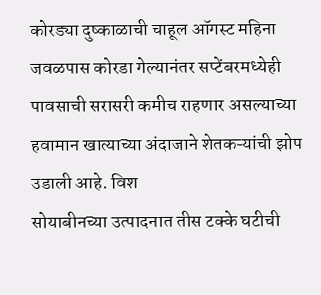कोरड्या दुष्काळाची चाहूल ऑगस्ट महिना जवळपास कोरडा गेल्यानंतर सप्टेंबरमध्येही पावसाची सरासरी कमीच राहणार असल्याच्या हवामान खात्याच्या अंदाजाने शेतकऱ्यांची झोप उडाली आहे. विश
सोयाबीनच्या उत्पादनात तीस टक्के घटीची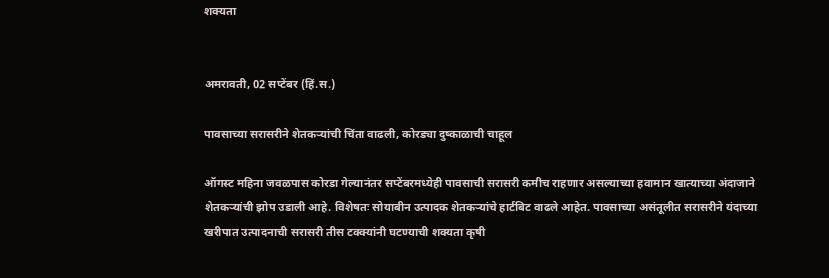शक्यता


अमरावती, 02 सप्टेंबर (हिं.स.)

पावसाच्या सरासरीने शेतकऱ्यांची चिंता वाढली, कोरड्या दुष्काळाची चाहूल

ऑगस्ट महिना जवळपास कोरडा गेल्यानंतर सप्टेंबरमध्येही पावसाची सरासरी कमीच राहणार असल्याच्या हवामान खात्याच्या अंदाजाने शेतकऱ्यांची झोप उडाली आहे. विशेषतः सोयाबीन उत्पादक शेतकऱ्यांचे हार्टबिट वाढले आहेत. पावसाच्या असंतूलीत सरासरीने यंदाच्या खरीपात उत्पादनाची सरासरी तीस टक्क्यांनी घटण्याची शक्यता कृषी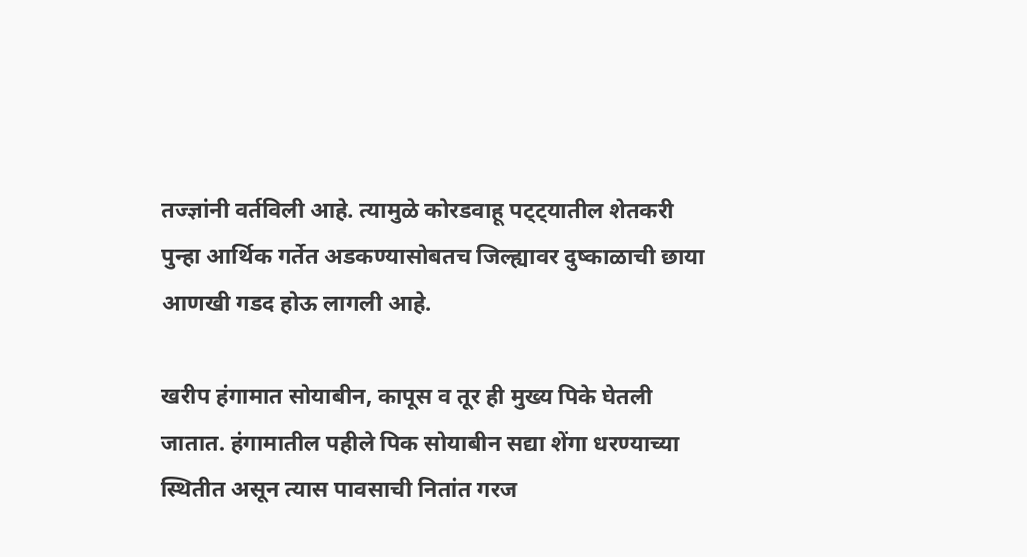तज्ज्ञांनी वर्तविली आहे. त्यामुळे कोरडवाहू पट्ट्यातील शेतकरी पुन्हा आर्थिक गर्तेत अडकण्यासोबतच जिल्ह्यावर दुष्काळाची छाया आणखी गडद होऊ लागली आहे.

खरीप हंगामात सोयाबीन, कापूस व तूर ही मुख्य पिके घेतली जातात. हंगामातील पहीले पिक सोयाबीन सद्या शेंगा धरण्याच्या स्थितीत असून त्यास पावसाची नितांत गरज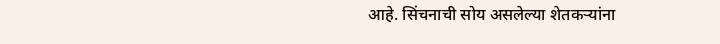आहे. सिंचनाची सोय असलेल्या शेतकऱ्यांना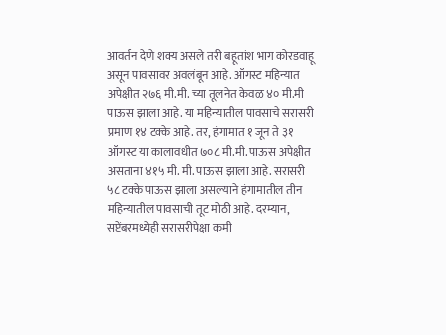आवर्तन देणे शक्य असले तरी बहूतांश भाग कोरडवाहू असून पावसावर अवलंबून आहे. ऑगस्ट महिन्यात अपेक्षीत २७६ मी.मी. च्या तूलनेत केवळ ४० मी.मी पाऊस झाला आहे. या महिन्यातील पावसाचे सरासरी प्रमाण १४ टक्के आहे. तर, हंगामात १ जून ते ३१ ऑगस्ट या कालावधीत ७०८ मी.मी. पाऊस अपेक्षीत असताना ४१५ मी. मी. पाऊस झाला आहे. सरासरी ५८ टक्के पाऊस झाला असल्याने हंगामातील तीन महिन्यातील पावसाची तूट मोठी आहे. दरम्यान, सप्टेंबरमध्येही सरासरीपेक्षा कमी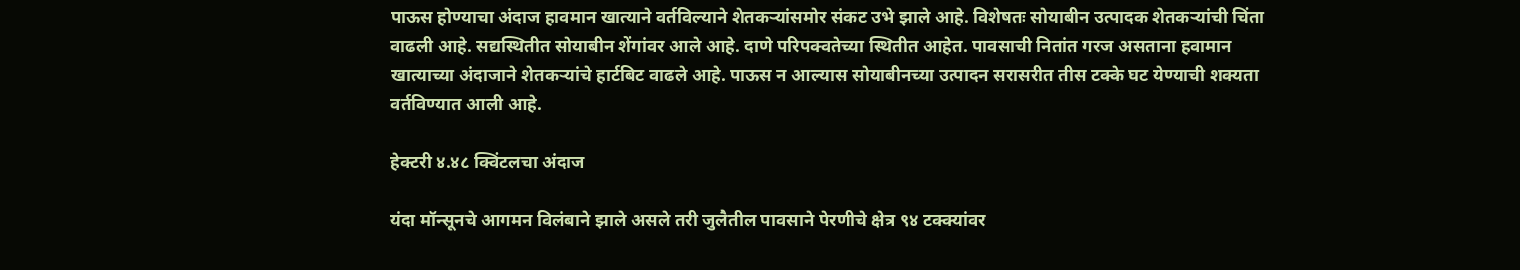पाऊस होण्याचा अंदाज हावमान खात्याने वर्तविल्याने शेतकऱ्यांसमोर संकट उभे झाले आहे. विशेषतः सोयाबीन उत्पादक शेतकऱ्यांची चिंता वाढली आहे. सद्यस्थितीत सोयाबीन शेंगांवर आले आहे. दाणे परिपक्वतेच्या स्थितीत आहेत. पावसाची नितांत गरज असताना हवामान खात्याच्या अंदाजाने शेतकऱ्यांचे हार्टबिट वाढले आहे. पाऊस न आल्यास सोयाबीनच्या उत्पादन सरासरीत तीस टक्के घट येण्याची शक्यता वर्तविण्यात आली आहे.

हेक्टरी ४.४८ क्विंटलचा अंदाज

यंदा मॉन्सूनचे आगमन विलंबाने झाले असले तरी जुलैतील पावसाने पेरणीचे क्षेत्र ९४ टक्क्यांवर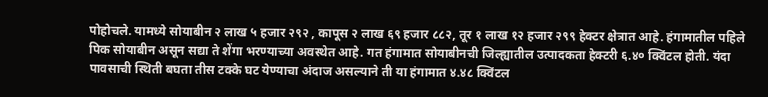पोहोचले. यामध्ये सोयाबीन २ लाख ५ हजार २९२ , कापूस २ लाख ६९ हजार ८८२, तूर १ लाख १२ हजार २९९ हेक्टर क्षेत्रात आहे. हंगामातील पहिले पिक सोयाबीन असून सद्या ते शेंगा भरण्याच्या अवस्थेत आहे. गत हंगामात सोयाबीनची जिल्ह्यातील उत्पादकता हेक्टरी ६.४० क्विंटल होती. यंदा पावसाची स्थिती बघता तीस टक्के घट येण्याचा अंदाज असल्याने ती या हंगामात ४.४८ क्विंटल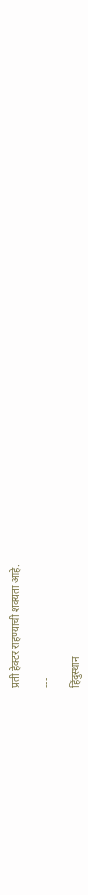प्रती हेक्टर राहण्याची शक्यता आहे.

---

हिंदुस्थान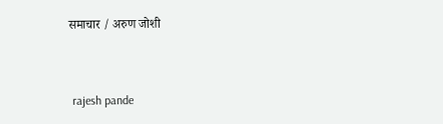समाचार / अरुण जोशी


 rajesh pande